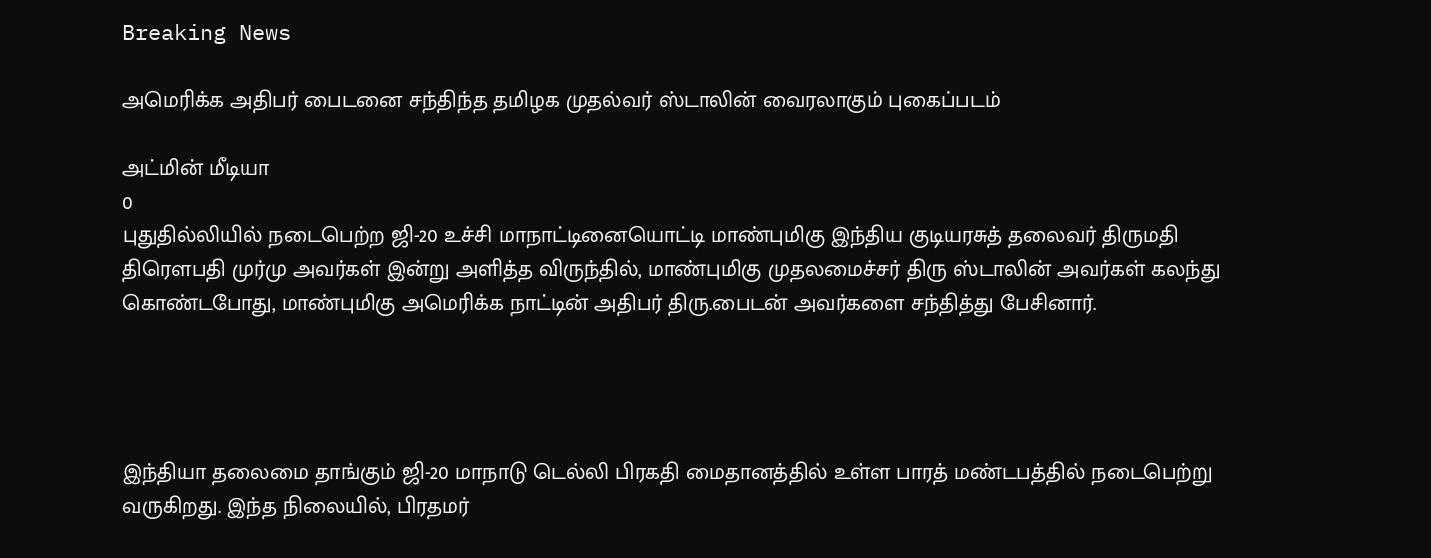Breaking News

அமெரிக்க அதிபர் பைடனை சந்திந்த தமிழக முதல்வர் ஸ்டாலின் வைரலாகும் புகைப்படம்

அட்மின் மீடியா
0
புதுதில்லியில் நடைபெற்ற ஜி-20 உச்சி மாநாட்டினையொட்டி மாண்புமிகு இந்திய குடியரசுத் தலைவர் திருமதி திரௌபதி முர்மு அவர்கள் இன்று அளித்த விருந்தில், மாண்புமிகு முதலமைச்சர் திரு ஸ்டாலின் அவர்கள் கலந்து கொண்டபோது, மாண்புமிகு அமெரிக்க நாட்டின் அதிபர் திரு.பைடன் அவர்களை சந்தித்து பேசினார்.




இந்தியா தலைமை தாங்கும் ஜி-20 மாநாடு டெல்லி பிரகதி மைதானத்தில் உள்ள பாரத் மண்டபத்தில் நடைபெற்று வருகிறது. இந்த நிலையில், பிரதமர்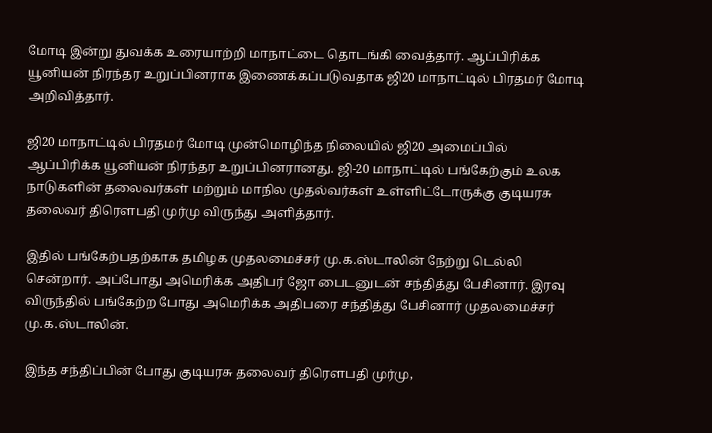மோடி இன்று துவக்க உரையாற்றி மாநாட்டை தொடங்கி வைத்தார். ஆப்பிரிக்க யூனியன் நிரந்தர உறுப்பினராக இணைக்கப்படுவதாக ஜி20 மாநாட்டில் பிரதமர் மோடி அறிவித்தார்.

ஜி20 மாநாட்டில் பிரதமர் மோடி முன்மொழிந்த நிலையில் ஜி20 அமைப்பில் ஆப்பிரிக்க யூனியன் நிரந்தர உறுப்பினரானது. ஜி-20 மாநாட்டில் பங்கேற்கும் உலக நாடுகளின் தலைவர்கள் மற்றும் மாநில முதல்வர்கள் உள்ளிட்டோருக்கு குடியரசு தலைவர் திரௌபதி முர்மு விருந்து அளித்தார்.

இதில் பங்கேற்பதற்காக தமிழக முதலமைச்சர் மு.க.ஸ்டாலின் நேற்று டெல்லி சென்றார். அப்போது அமெரிக்க அதிபர் ஜோ பைடனுடன் சந்தித்து பேசினார். இரவு விருந்தில் பங்கேற்ற போது அமெரிக்க அதிபரை சந்தித்து பேசினார் முதலமைச்சர் மு.க.ஸ்டாலின்.

இந்த சந்திப்பின் போது குடியரசு தலைவர் திரௌபதி முர்மு,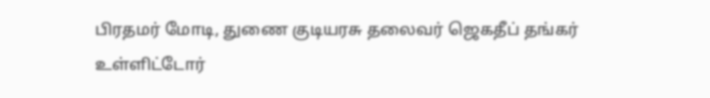பிரதமர் மோடி, துணை குடியரசு தலைவர் ஜெகதீப் தங்கர் உள்ளிட்டோர்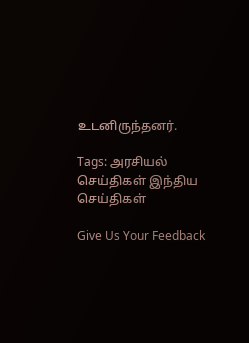உடனிருந்தனர்.

Tags: அரசியல் செய்திகள் இந்திய செய்திகள்

Give Us Your Feedback